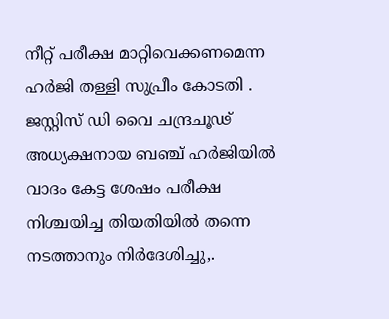നീറ്റ് പരീക്ഷ മാറ്റിവെക്കണമെന്ന ഹർജി തള്ളി സുപ്രീം കോടതി . ജസ്റ്റിസ് ഡി വൈ ചന്ദ്രചൂഢ് അധ്യക്ഷനായ ബഞ്ച് ഹർജിയിൽ വാദം കേട്ട ശേഷം പരീക്ഷ നിശ്ചയിച്ച തിയതിയിൽ തന്നെ നടത്താനും നിർദേശിച്ചു,.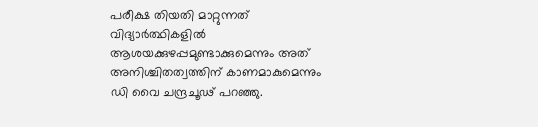പരീക്ഷ തിയതി മാറ്റുന്നത് വിദ്യാര്‍ത്ഥികളില്‍ ആശയക്കുഴപ്പമുണ്ടാക്കുമെന്നും അത് അനിശ്ചിതത്വത്തിന് കാണമാകുമെന്നും ഡി വൈ ചന്ദ്രചൂഢ് പറഞ്ഞു.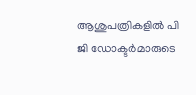ആശുപത്രികളിൽ പി ജി ഡോക്ടർമാരുടെ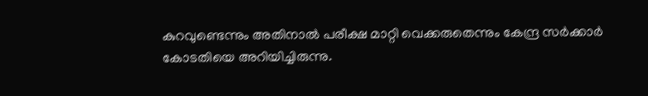കുറവുണ്ടെന്നും അതിനാൽ പരീക്ഷ മാറ്റി വെക്കരുതെന്നും കേന്ദ്ര സർക്കാർ കോടതിയെ അറിയിച്ചിരുന്നു.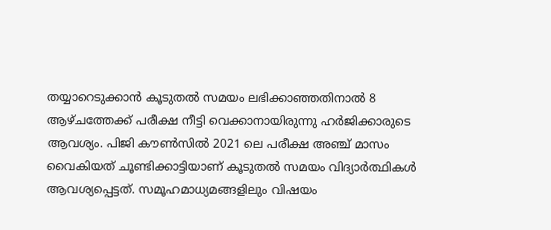തയ്യാറെടുക്കാൻ കൂടുതൽ സമയം ലഭിക്കാഞ്ഞതിനാൽ 8 ആഴ്ചത്തേക്ക് പരീക്ഷ നീട്ടി വെക്കാനായിരുന്നു ഹർജിക്കാരുടെ ആവശ്യം. പിജി കൗണ്‍സില്‍ 2021 ലെ പരീക്ഷ അഞ്ച് മാസം വൈകിയത് ചൂണ്ടിക്കാട്ടിയാണ് കൂടുതല്‍ സമയം വിദ്യാര്‍ത്ഥികള്‍ ആവശ്യപ്പെട്ടത്. സമൂഹമാധ്യമങ്ങളിലും വിഷയം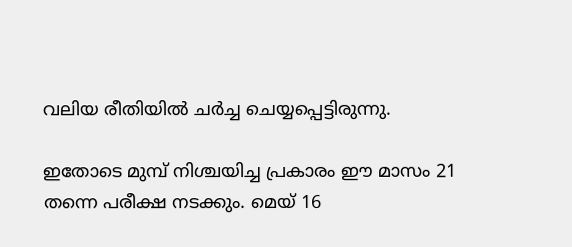വലിയ രീതിയില്‍ ചര്‍ച്ച ചെയ്യപ്പെട്ടിരുന്നു.

ഇതോടെ മുമ്പ് നിശ്ചയിച്ച പ്രകാരം ഈ മാസം 21 തന്നെ പരീക്ഷ നടക്കും. മെയ് 16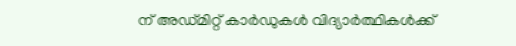ന് അഡ്മിറ്റ് കാര്‍ഡുകള്‍ വിദ്യാര്‍ത്ഥികള്‍ക്ക്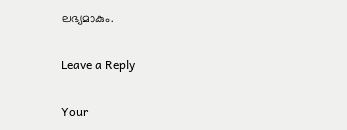ലഭ്യമാകും.

Leave a Reply

Your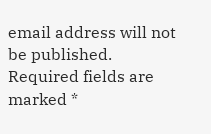email address will not be published. Required fields are marked *